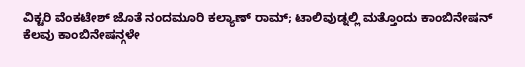ವಿಕ್ಟರಿ ವೆಂಕಟೇಶ್ ಜೊತೆ ನಂದಮೂರಿ ಕಲ್ಯಾಣ್ ರಾಮ್; ಟಾಲಿವುಡ್ನಲ್ಲಿ ಮತ್ತೊಂದು ಕಾಂಬಿನೇಷನ್
ಕೆಲವು ಕಾಂಬಿನೇಷನ್ಗಳೇ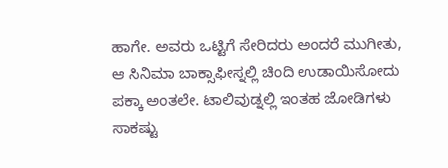ಹಾಗೇ. ಅವರು ಒಟ್ಟಿಗೆ ಸೇರಿದರು ಅಂದರೆ ಮುಗೀತು, ಆ ಸಿನಿಮಾ ಬಾಕ್ಸಾಫೀಸ್ನಲ್ಲಿ ಚಿಂದಿ ಉಡಾಯಿಸೋದು ಪಕ್ಕಾ ಅಂತಲೇ. ಟಾಲಿವುಡ್ನಲ್ಲಿ ಇಂತಹ ಜೋಡಿಗಳು ಸಾಕಷ್ಟು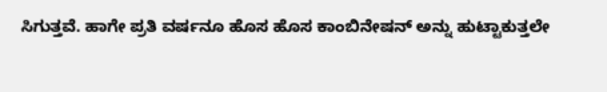ಸಿಗುತ್ತವೆ. ಹಾಗೇ ಪ್ರತಿ ವರ್ಷನೂ ಹೊಸ ಹೊಸ ಕಾಂಬಿನೇಷನ್ ಅನ್ನು ಹುಟ್ಟಾಕುತ್ತಲೇ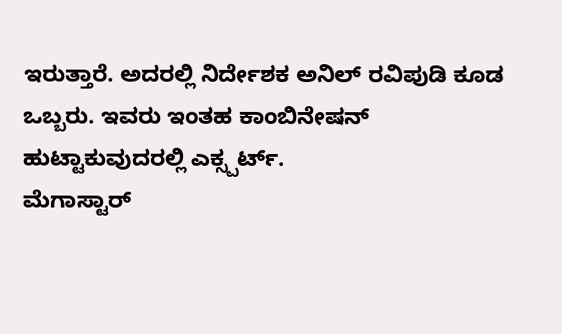ಇರುತ್ತಾರೆ. ಅದರಲ್ಲಿ ನಿರ್ದೇಶಕ ಅನಿಲ್ ರವಿಪುಡಿ ಕೂಡ ಒಬ್ಬರು. ಇವರು ಇಂತಹ ಕಾಂಬಿನೇಷನ್ ಹುಟ್ಟಾಕುವುದರಲ್ಲಿ ಎಕ್ಸ್ಪರ್ಟ್.
ಮೆಗಾಸ್ಟಾರ್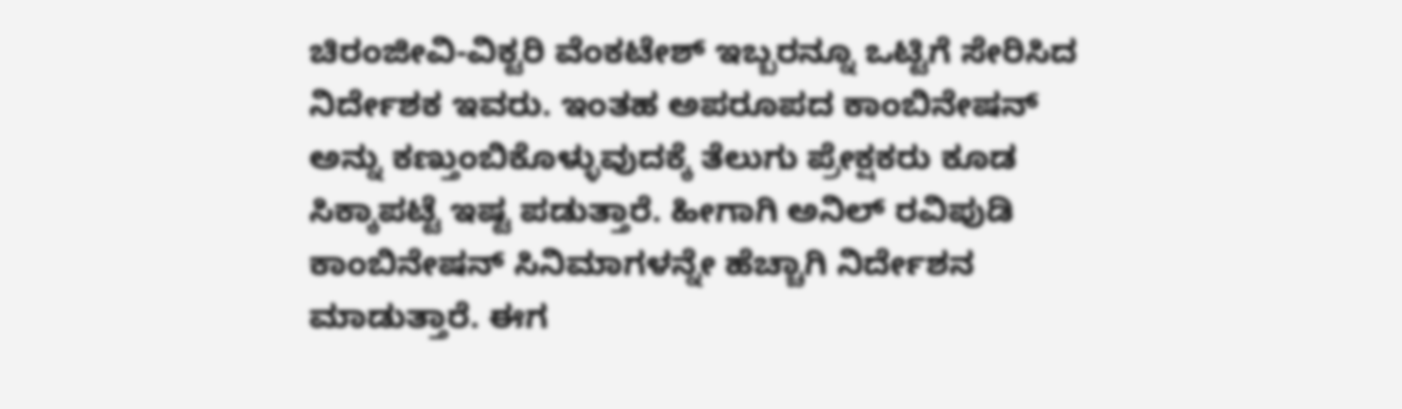ಚಿರಂಜೀವಿ-ವಿಕ್ಟರಿ ವೆಂಕಟೇಶ್ ಇಬ್ಬರನ್ನೂ ಒಟ್ಟಿಗೆ ಸೇರಿಸಿದ ನಿರ್ದೇಶಕ ಇವರು. ಇಂತಹ ಅಪರೂಪದ ಕಾಂಬಿನೇಷನ್ ಅನ್ನು ಕಣ್ತುಂಬಿಕೊಳ್ಳುವುದಕ್ಕೆ ತೆಲುಗು ಪ್ರೇಕ್ಷಕರು ಕೂಡ ಸಿಕ್ಕಾಪಟ್ಟೆ ಇಷ್ಟ ಪಡುತ್ತಾರೆ. ಹೀಗಾಗಿ ಅನಿಲ್ ರವಿಪುಡಿ ಕಾಂಬಿನೇಷನ್ ಸಿನಿಮಾಗಳನ್ನೇ ಹೆಚ್ಚಾಗಿ ನಿರ್ದೇಶನ ಮಾಡುತ್ತಾರೆ. ಈಗ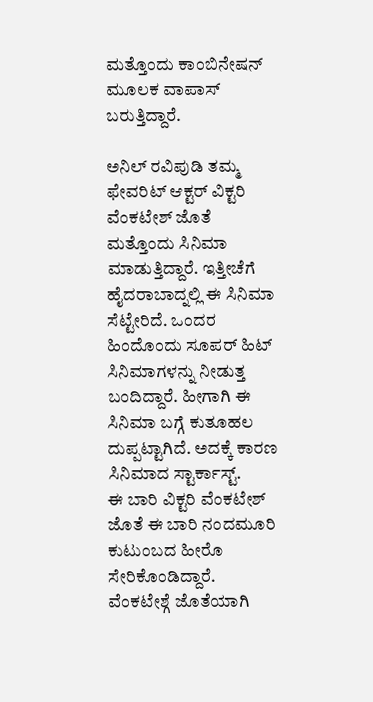ಮತ್ತೊಂದು ಕಾಂಬಿನೇಷನ್ ಮೂಲಕ ವಾಪಾಸ್ ಬರುತ್ತಿದ್ದಾರೆ.

ಅನಿಲ್ ರವಿಪುಡಿ ತಮ್ಮ ಫೇವರಿಟ್ ಆಕ್ಟರ್ ವಿಕ್ಟರಿ ವೆಂಕಟೇಶ್ ಜೊತೆ ಮತ್ತೊಂದು ಸಿನಿಮಾ ಮಾಡುತ್ತಿದ್ದಾರೆ. ಇತ್ತೀಚೆಗೆ ಹೈದರಾಬಾದ್ನಲ್ಲಿ ಈ ಸಿನಿಮಾ ಸೆಟ್ಟೇರಿದೆ. ಒಂದರ ಹಿಂದೊಂದು ಸೂಪರ್ ಹಿಟ್ ಸಿನಿಮಾಗಳನ್ನು ನೀಡುತ್ತ ಬಂದಿದ್ದಾರೆ. ಹೀಗಾಗಿ ಈ ಸಿನಿಮಾ ಬಗ್ಗೆ ಕುತೂಹಲ ದುಪ್ಪಟ್ಟಾಗಿದೆ. ಅದಕ್ಕೆ ಕಾರಣ ಸಿನಿಮಾದ ಸ್ಟಾರ್ಕಾಸ್ಟ್.
ಈ ಬಾರಿ ವಿಕ್ಟರಿ ವೆಂಕಟೇಶ್ ಜೊತೆ ಈ ಬಾರಿ ನಂದಮೂರಿ ಕುಟುಂಬದ ಹೀರೊ ಸೇರಿಕೊಂಡಿದ್ದಾರೆ. ವೆಂಕಟೇಶ್ಗೆ ಜೊತೆಯಾಗಿ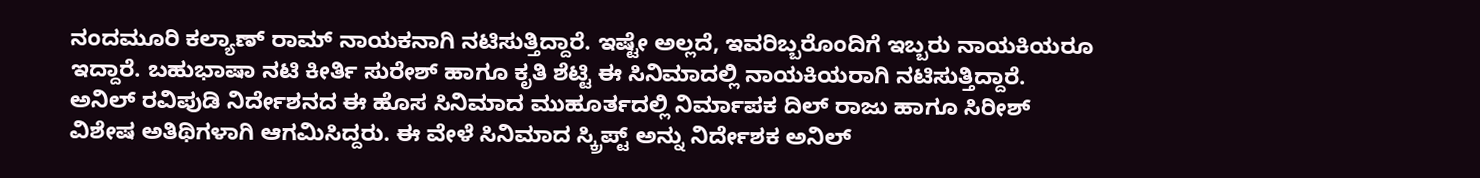ನಂದಮೂರಿ ಕಲ್ಯಾಣ್ ರಾಮ್ ನಾಯಕನಾಗಿ ನಟಿಸುತ್ತಿದ್ದಾರೆ. ಇಷ್ಟೇ ಅಲ್ಲದೆ, ಇವರಿಬ್ಬರೊಂದಿಗೆ ಇಬ್ಬರು ನಾಯಕಿಯರೂ ಇದ್ದಾರೆ. ಬಹುಭಾಷಾ ನಟಿ ಕೀರ್ತಿ ಸುರೇಶ್ ಹಾಗೂ ಕೃತಿ ಶೆಟ್ಟಿ ಈ ಸಿನಿಮಾದಲ್ಲಿ ನಾಯಕಿಯರಾಗಿ ನಟಿಸುತ್ತಿದ್ದಾರೆ.
ಅನಿಲ್ ರವಿಪುಡಿ ನಿರ್ದೇಶನದ ಈ ಹೊಸ ಸಿನಿಮಾದ ಮುಹೂರ್ತದಲ್ಲಿ ನಿರ್ಮಾಪಕ ದಿಲ್ ರಾಜು ಹಾಗೂ ಸಿರೀಶ್ ವಿಶೇಷ ಅತಿಥಿಗಳಾಗಿ ಆಗಮಿಸಿದ್ದರು. ಈ ವೇಳೆ ಸಿನಿಮಾದ ಸ್ಕ್ರಿಪ್ಟ್ ಅನ್ನು ನಿರ್ದೇಶಕ ಅನಿಲ್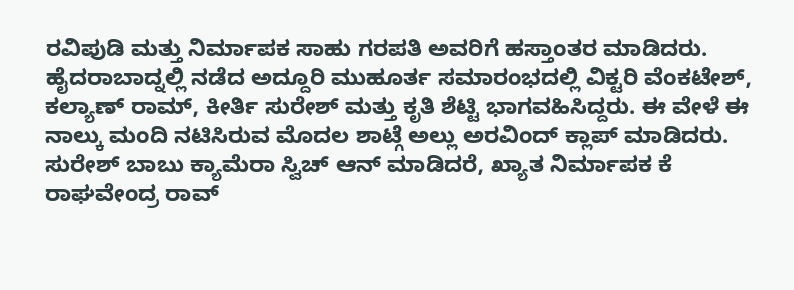ರವಿಪುಡಿ ಮತ್ತು ನಿರ್ಮಾಪಕ ಸಾಹು ಗರಪತಿ ಅವರಿಗೆ ಹಸ್ತಾಂತರ ಮಾಡಿದರು. ಹೈದರಾಬಾದ್ನಲ್ಲಿ ನಡೆದ ಅದ್ದೂರಿ ಮುಹೂರ್ತ ಸಮಾರಂಭದಲ್ಲಿ ವಿಕ್ಟರಿ ವೆಂಕಟೇಶ್, ಕಲ್ಯಾಣ್ ರಾಮ್, ಕೀರ್ತಿ ಸುರೇಶ್ ಮತ್ತು ಕೃತಿ ಶೆಟ್ಟಿ ಭಾಗವಹಿಸಿದ್ದರು. ಈ ವೇಳೆ ಈ ನಾಲ್ಕು ಮಂದಿ ನಟಿಸಿರುವ ಮೊದಲ ಶಾಟ್ಗೆ ಅಲ್ಲು ಅರವಿಂದ್ ಕ್ಲಾಪ್ ಮಾಡಿದರು. ಸುರೇಶ್ ಬಾಬು ಕ್ಯಾಮೆರಾ ಸ್ವಿಚ್ ಆನ್ ಮಾಡಿದರೆ, ಖ್ಯಾತ ನಿರ್ಮಾಪಕ ಕೆ ರಾಘವೇಂದ್ರ ರಾವ್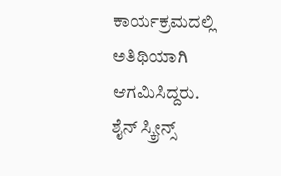ಕಾರ್ಯಕ್ರಮದಲ್ಲಿ ಅತಿಥಿಯಾಗಿ ಆಗಮಿಸಿದ್ದರು.
ಶೈನ್ ಸ್ಕ್ರೀನ್ಸ್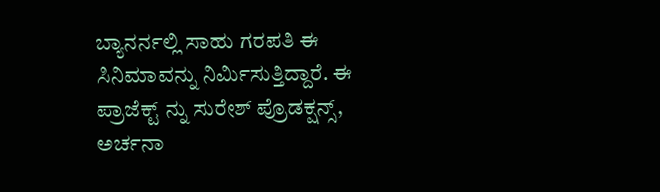ಬ್ಯಾನರ್ನಲ್ಲಿ ಸಾಹು ಗರಪತಿ ಈ ಸಿನಿಮಾವನ್ನು ನಿರ್ಮಿಸುತ್ತಿದ್ದಾರೆ. ಈ ಪ್ರಾಜೆಕ್ಟ್ ನ್ನು ಸುರೇಶ್ ಪ್ರೊಡಕ್ಷನ್ಸ್, ಅರ್ಚನಾ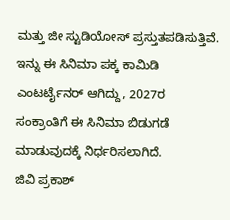ಮತ್ತು ಜೀ ಸ್ಟುಡಿಯೋಸ್ ಪ್ರಸ್ತುತಪಡಿಸುತ್ತಿವೆ. ಇನ್ನು ಈ ಸಿನಿಮಾ ಪಕ್ಕ ಕಾಮಿಡಿ ಎಂಟರ್ಟೈನರ್ ಆಗಿದ್ದು, 2027ರ ಸಂಕ್ರಾಂತಿಗೆ ಈ ಸಿನಿಮಾ ಬಿಡುಗಡೆ ಮಾಡುವುದಕ್ಕೆ ನಿರ್ಧರಿಸಲಾಗಿದೆ.
ಜಿವಿ ಪ್ರಕಾಶ್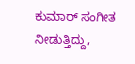ಕುಮಾರ್ ಸಂಗೀತ ನೀಡುತ್ತಿದ್ದು,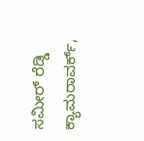ಸಮೀರ್ ರೆಡ್ಡಿ ಕ್ಯಾಮರಾವರ್ಕ್,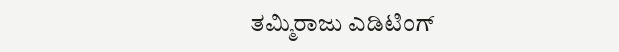ತಮ್ಮಿರಾಜು ಎಡಿಟಿಂಗ್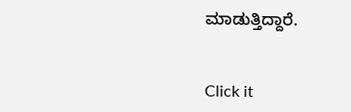ಮಾಡುತ್ತಿದ್ದಾರೆ.


Click it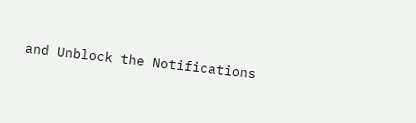and Unblock the Notifications